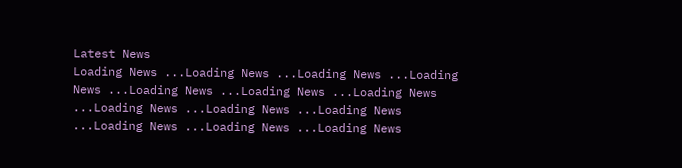Latest News
Loading News ...Loading News ...Loading News ...Loading News ...Loading News ...Loading News ...Loading News ...Loading News ...Loading News ...Loading News ...Loading News ...Loading News ...Loading News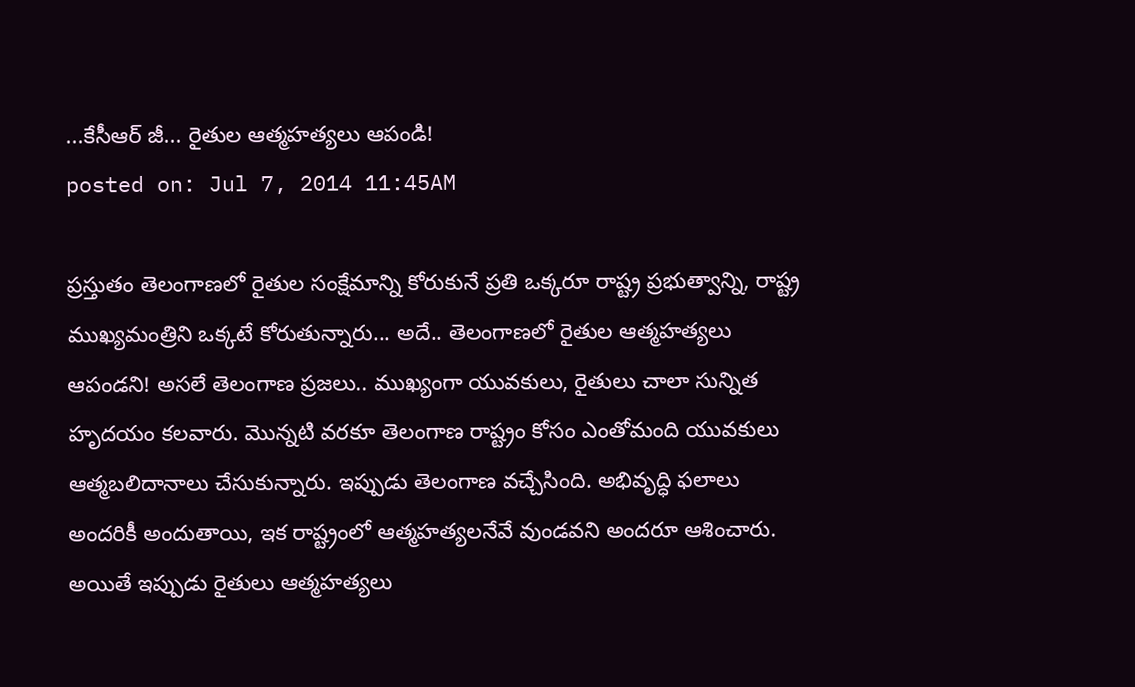...కేసీఆర్ జీ... రైతుల ఆత్మహత్యలు ఆపండి!
posted on: Jul 7, 2014 11:45AM

ప్రస్తుతం తెలంగాణలో రైతుల సంక్షేమాన్ని కోరుకునే ప్రతి ఒక్కరూ రాష్ట్ర ప్రభుత్వాన్ని, రాష్ట్ర ముఖ్యమంత్రిని ఒక్కటే కోరుతున్నారు... అదే.. తెలంగాణలో రైతుల ఆత్మహత్యలు ఆపండని! అసలే తెలంగాణ ప్రజలు.. ముఖ్యంగా యువకులు, రైతులు చాలా సున్నిత హృదయం కలవారు. మొన్నటి వరకూ తెలంగాణ రాష్ట్రం కోసం ఎంతోమంది యువకులు ఆత్మబలిదానాలు చేసుకున్నారు. ఇప్పుడు తెలంగాణ వచ్చేసింది. అభివృద్ధి ఫలాలు అందరికీ అందుతాయి, ఇక రాష్ట్రంలో ఆత్మహత్యలనేవే వుండవని అందరూ ఆశించారు. అయితే ఇప్పుడు రైతులు ఆత్మహత్యలు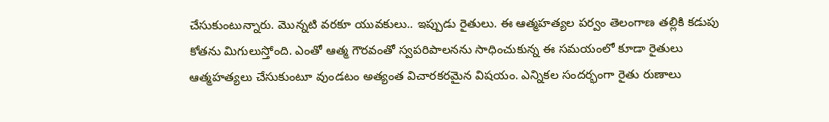చేసుకుంటున్నారు. మొన్నటి వరకూ యువకులు.. ఇప్పుడు రైతులు. ఈ ఆత్మహత్యల పర్వం తెలంగాణ తల్లికి కడుపు కోతను మిగులుస్తోంది. ఎంతో ఆత్మ గౌరవంతో స్వపరిపాలనను సాధించుకున్న ఈ సమయంలో కూడా రైతులు ఆత్మహత్యలు చేసుకుంటూ వుండటం అత్యంత విచారకరమైన విషయం. ఎన్నికల సందర్భంగా రైతు రుణాలు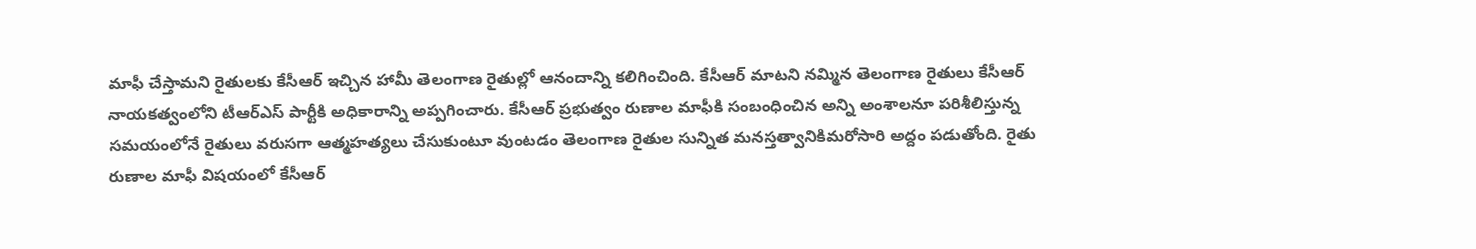మాఫీ చేస్తామని రైతులకు కేసీఆర్ ఇచ్చిన హామీ తెలంగాణ రైతుల్లో ఆనందాన్ని కలిగించింది. కేసీఆర్ మాటని నమ్మిన తెలంగాణ రైతులు కేసీఆర్ నాయకత్వంలోని టీఆర్ఎస్ పార్టీకి అధికారాన్ని అప్పగించారు. కేసీఆర్ ప్రభుత్వం రుణాల మాఫీకి సంబంధించిన అన్ని అంశాలనూ పరిశీలిస్తున్న సమయంలోనే రైతులు వరుసగా ఆత్మహత్యలు చేసుకుంటూ వుంటడం తెలంగాణ రైతుల సున్నిత మనస్తత్వానికిమరోసారి అద్దం పడుతోంది. రైతు రుణాల మాఫీ విషయంలో కేసీఆర్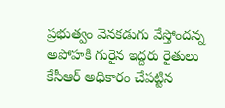ప్రభుత్వం వెనకడుగు వేస్తోందన్న అపోహకి గురైన ఇద్దరు రైతులు కేసీఆర్ అధికారం చేపట్టిన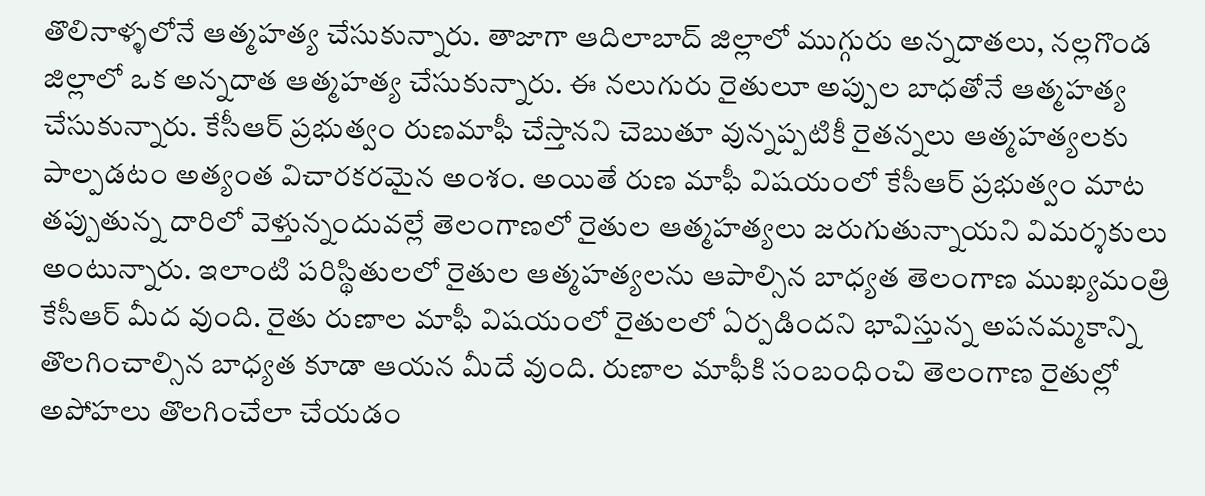తొలినాళ్ళలోనే ఆత్మహత్య చేసుకున్నారు. తాజాగా ఆదిలాబాద్ జిల్లాలో ముగ్గురు అన్నదాతలు, నల్లగొండ జిల్లాలో ఒక అన్నదాత ఆత్మహత్య చేసుకున్నారు. ఈ నలుగురు రైతులూ అప్పుల బాధతోనే ఆత్మహత్య చేసుకున్నారు. కేసీఆర్ ప్రభుత్వం రుణమాఫీ చేస్తానని చెబుతూ వున్నప్పటికీ రైతన్నలు ఆత్మహత్యలకు పాల్పడటం అత్యంత విచారకరమైన అంశం. అయితే రుణ మాఫీ విషయంలో కేసీఆర్ ప్రభుత్వం మాట తప్పుతున్న దారిలో వెళ్తున్నందువల్లే తెలంగాణలో రైతుల ఆత్మహత్యలు జరుగుతున్నాయని విమర్శకులు అంటున్నారు. ఇలాంటి పరిస్థితులలో రైతుల ఆత్మహత్యలను ఆపాల్సిన బాధ్యత తెలంగాణ ముఖ్యమంత్రి కేసీఆర్ మీద వుంది. రైతు రుణాల మాఫీ విషయంలో రైతులలో ఏర్పడిందని భావిస్తున్న అపనమ్మకాన్ని తొలగించాల్సిన బాధ్యత కూడా ఆయన మీదే వుంది. రుణాల మాఫీకి సంబంధించి తెలంగాణ రైతుల్లో అపోహలు తొలగించేలా చేయడం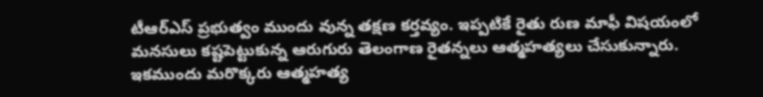టీఆర్ఎస్ ప్రభుత్వం ముందు వున్న తక్షణ కర్తవ్యం. ఇప్పటికే రైతు రుణ మాఫీ విషయంలో మనసులు కష్టపెట్టుకున్న ఆరుగురు తెలంగాణ రైతన్నలు ఆత్మహత్యలు చేసుకున్నారు. ఇకముందు మరొక్కరు ఆత్మహత్య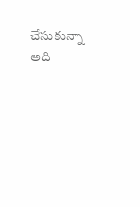చేసుకున్నా అది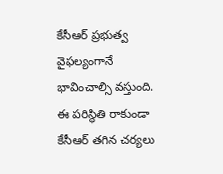కేసీఆర్ ప్రభుత్వ వైఫల్యంగానే భావించాల్సి వస్తుంది. ఈ పరిస్థితి రాకుండా కేసీఆర్ తగిన చర్యలు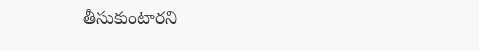తీసుకుంటారని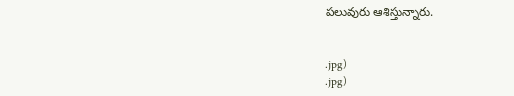పలువురు ఆశిస్తున్నారు.


.jpg)
.jpg)